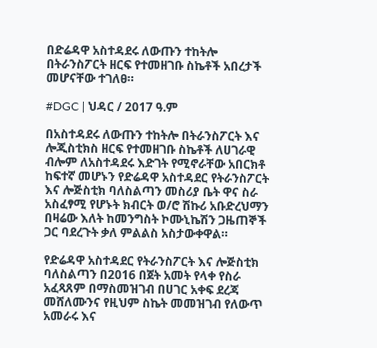በድሬዳዋ አስተዳደሩ ለውጡን ተከትሎ በትራንስፖርት ዘርፍ የተመዘገቡ ስኬቶች አበረታች መሆናቸው ተገለፀ።

#DGC | ህዳር / 2017 ዓ.ም

በአስተዳደሩ ለውጡን ተከትሎ በትራንስፖርት እና ሎጂስቲክስ ዘርፍ የተመዘገቡ ስኬቶች ለሀገራዊ ብሎም ለአስተዳደሩ እድገት የሚኖራቸው አበርክቶ ከፍተኛ መሆኑን የድሬዳዋ አስተዳደር የትራንስፖርት እና ሎጅስቲክ ባለስልጣን መስሪያ ቤት ዋና ስራ አስፈፃሚ የሆኑት ክብርት ወ/ሮ ሽኩሪ አቡድረህማን በዛሬው እለት ከመንግስት ኮሙኒኬሽን ጋዜጠኞች ጋር ባደረጉት ቃለ ምልልስ አስታውቀዋል።

የድሬዳዋ አስተዳደር የትራንስፖርት እና ሎጅስቲክ ባለስልጣን በ2016 በጀት አመት የላቀ የስራ አፈጻጸም በማስመዝገብ በሀገር አቀፍ ደረጃ መሸለሙንና የዚህም ስኬት መመዝገብ የለውጥ አመራሩ እና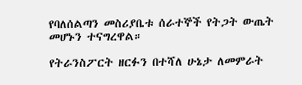የባለሰልጣን መስሪያቤቱ ሰራተኞች የትጋት ውጤት መሆኑን ተናግረዋል።

የትራንስፖርት ዘርፉን በተሻለ ሁኔታ ለመምራት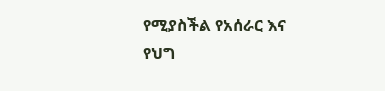የሚያስችል የአሰራር እና የህግ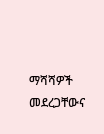ማሻሻዎች መደረጋቸውና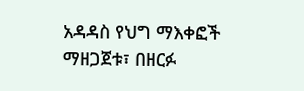አዳዳስ የህግ ማእቀፎች ማዘጋጀቱ፣ በዘርፉ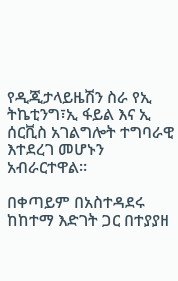የዲጂታላይዜሽን ስራ የኢ ትኬቲንግ፣ኢ ፋይል እና ኢ ሰርቪስ አገልግሎት ተግባራዊ እተደረገ መሆኑን አብራርተዋል።

በቀጣይም በአስተዳደሩ ከከተማ እድገት ጋር በተያያዘ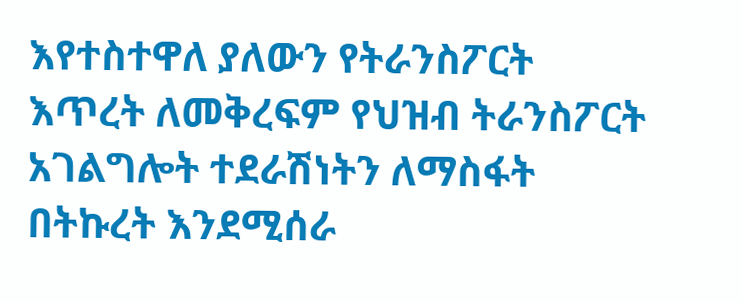እየተስተዋለ ያለውን የትራንስፖርት እጥረት ለመቅረፍም የህዝብ ትራንስፖርት አገልግሎት ተደራሽነትን ለማስፋት በትኩረት እንደሚሰራ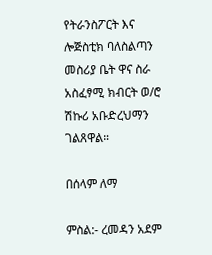የትራንስፖርት እና ሎጅስቲክ ባለስልጣን መስሪያ ቤት ዋና ስራ አስፈፃሚ ክብርት ወ/ሮ ሽኩሪ አቡድረህማን ገልጸዋል።

በሰላም ለማ

ምስል:- ረመዳን አደም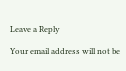Leave a Reply

Your email address will not be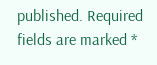published. Required fields are marked *